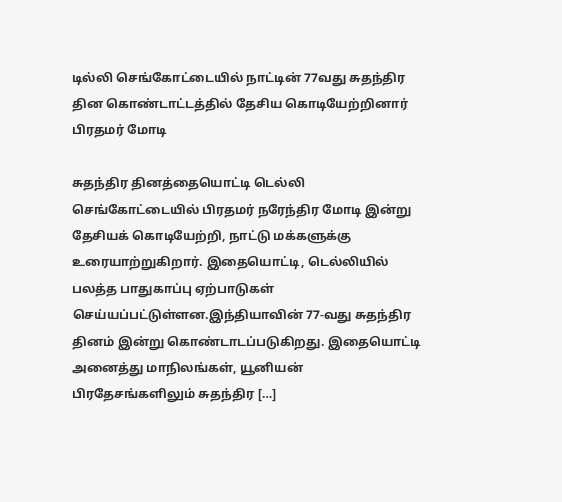டில்லி செங்கோட்டையில் நாட்டின் 77வது சுதந்திர தின கொண்டாட்டத்தில் தேசிய கொடியேற்றினார் பிரதமர் மோடி

சுதந்திர தினத்தையொட்டி டெல்லி செங்கோட்டையில் பிரதமர் நரேந்திர மோடி இன்று தேசியக் கொடியேற்றி, நாட்டு மக்களுக்கு உரையாற்றுகிறார். இதையொட்டி, டெல்லியில் பலத்த பாதுகாப்பு ஏற்பாடுகள் செய்யப்பட்டுள்ளன.இந்தியாவின் 77-வது சுதந்திர தினம் இன்று கொண்டாடப்படுகிறது. இதையொட்டி அனைத்து மாநிலங்கள், யூனியன் பிரதேசங்களிலும் சுதந்திர […]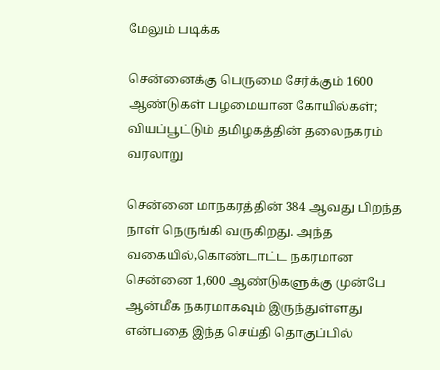மேலும் படிக்க

சென்னைக்கு பெருமை சேர்க்கும் 1600 ஆண்டுகள் பழமையான கோயில்கள்; வியப்பூட்டும் தமிழகத்தின் தலைநகரம் வரலாறு

சென்னை மாநகரத்தின் 384 ஆவது பிறந்த நாள் நெருங்கி வருகிறது. அந்த வகையில்,கொண்டாட்ட நகரமான சென்னை 1,600 ஆண்டுகளுக்கு முன்பே ஆன்மீக நகரமாகவும் இருந்துள்ளது என்பதை இந்த செய்தி தொகுப்பில்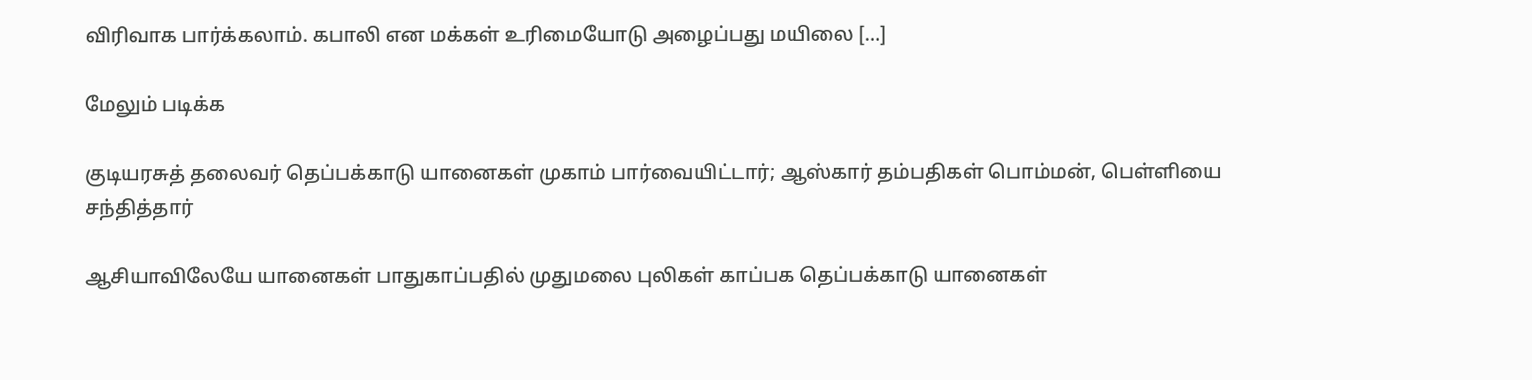விரிவாக பார்க்கலாம். கபாலி என மக்கள் உரிமையோடு அழைப்பது மயிலை […]

மேலும் படிக்க

குடியரசுத் தலைவர் தெப்பக்காடு யானைகள் முகாம் பார்வையிட்டார்; ஆஸ்கார் தம்பதிகள் பொம்மன், பெள்ளியை சந்தித்தார்

ஆசியாவிலேயே யானைகள் பாதுகாப்பதில் முதுமலை புலிகள் காப்பக தெப்பக்காடு யானைகள்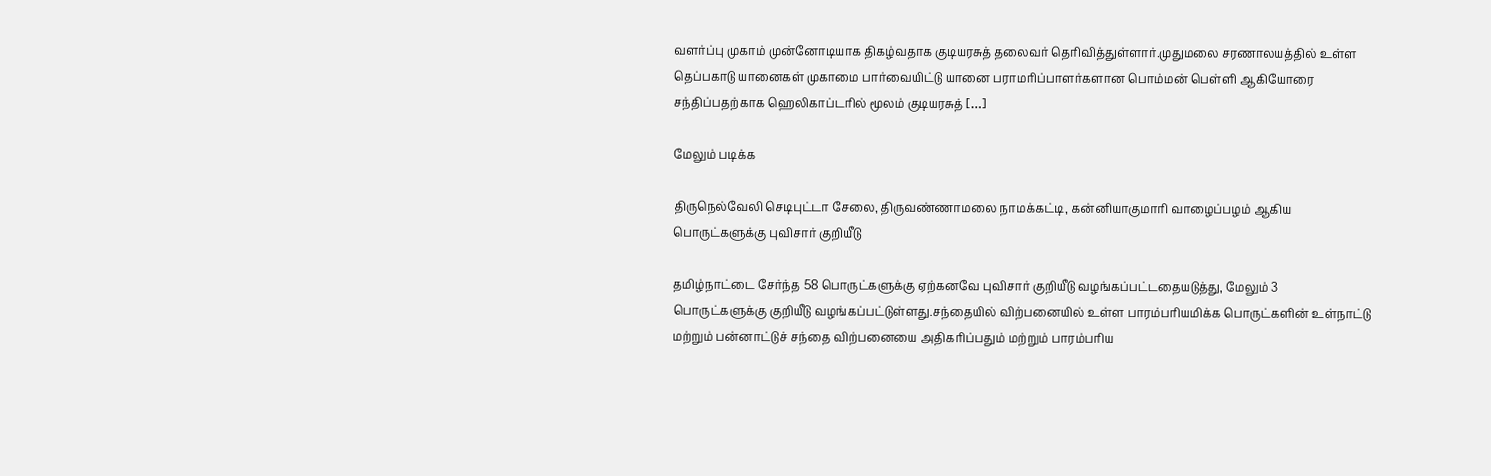வளர்ப்பு முகாம் முன்னோடியாக திகழ்வதாக குடியரசுத் தலைவர் தெரிவித்துள்ளார்.முதுமலை சரணாலயத்தில் உள்ள தெப்பகாடு யானைகள் முகாமை பார்வையிட்டு யானை பராமரிப்பாளர்களான பொம்மன் பெள்ளி ஆகியோரை சந்திப்பதற்காக ஹெலிகாப்டரில் மூலம் குடியரசுத் […]

மேலும் படிக்க

திருநெல்வேலி செடிபுட்டா சேலை, திருவண்ணாமலை நாமக்கட்டி, கன்னியாகுமாரி வாழைப்பழம் ஆகிய பொருட்களுக்கு புவிசார் குறியீடு

தமிழ்நாட்டை சேர்ந்த 58 பொருட்களுக்கு ஏற்கனவே புவிசார் குறியீடு வழங்கப்பட்டதையடுத்து, மேலும் 3 பொருட்களுக்கு குறியீடு வழங்கப்பட்டுள்ளது.சந்தையில் விற்பனையில் உள்ள பாரம்பரியமிக்க பொருட்களின் உள்நாட்டு மற்றும் பன்னாட்டுச் சந்தை விற்பனையை அதிகரிப்பதும் மற்றும் பாரம்பரிய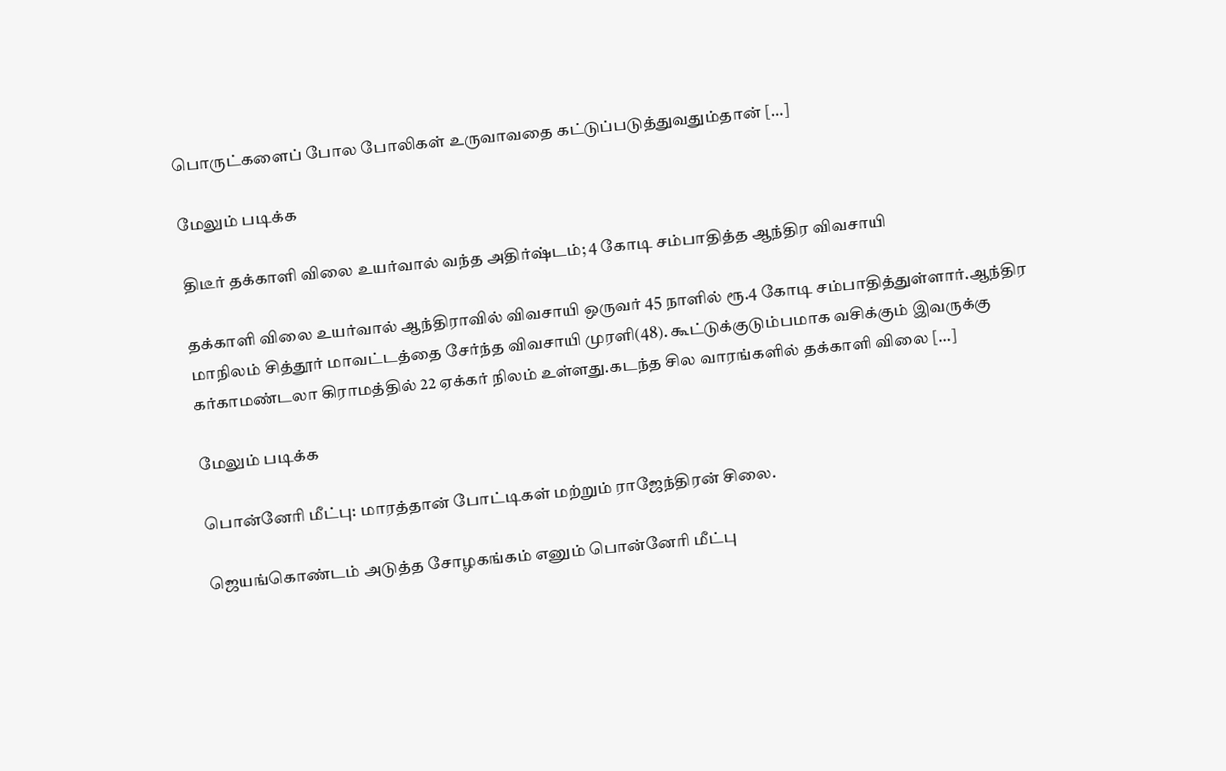பொருட்களைப் போல போலிகள் உருவாவதை கட்டுப்படுத்துவதும்தான் […]

மேலும் படிக்க

திடீர் தக்காளி விலை உயர்வால் வந்த அதிர்ஷ்டம்; 4 கோடி சம்பாதித்த ஆந்திர விவசாயி

தக்காளி விலை உயர்வால் ஆந்திராவில் விவசாயி ஒருவர் 45 நாளில் ரூ.4 கோடி சம்பாதித்துள்ளார்.ஆந்திர மாநிலம் சித்தூர் மாவட்டத்தை சேர்ந்த விவசாயி முரளி(48). கூட்டுக்குடும்பமாக வசிக்கும் இவருக்கு கர்காமண்டலா கிராமத்தில் 22 ஏக்கர் நிலம் உள்ளது.கடந்த சில வாரங்களில் தக்காளி விலை […]

மேலும் படிக்க

பொன்னேரி மீட்பு: மாரத்தான் போட்டிகள் மற்றும் ராஜேந்திரன் சிலை.

ஜெயங்கொண்டம் அடுத்த சோழகங்கம் எனும் பொன்னேரி மீட்பு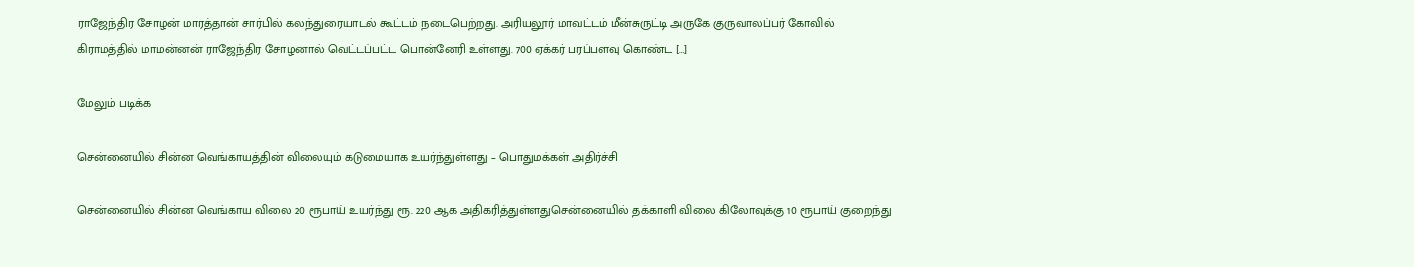ராஜேந்திர சோழன் மாரத்தான் சார்பில் கலந்துரையாடல் கூட்டம் நடைபெற்றது. அரியலூர் மாவட்டம் மீன்சுருட்டி அருகே குருவாலப்பர் கோவில் கிராமத்தில் மாமன்னன் ராஜேந்திர சோழனால் வெட்டப்பட்ட பொன்னேரி உள்ளது. 700 ஏக்கர் பரப்பளவு கொண்ட […]

மேலும் படிக்க

சென்னையில் சின்ன வெங்காயத்தின் விலையும் கடுமையாக உயர்ந்துள்ளது – பொதுமக்கள் அதிர்ச்சி

சென்னையில் சின்ன வெங்காய விலை 20 ரூபாய் உயர்ந்து ரூ. 220 ஆக அதிகரித்துள்ளதுசென்னையில் தக்காளி விலை கிலோவுக்கு 10 ரூபாய் குறைந்து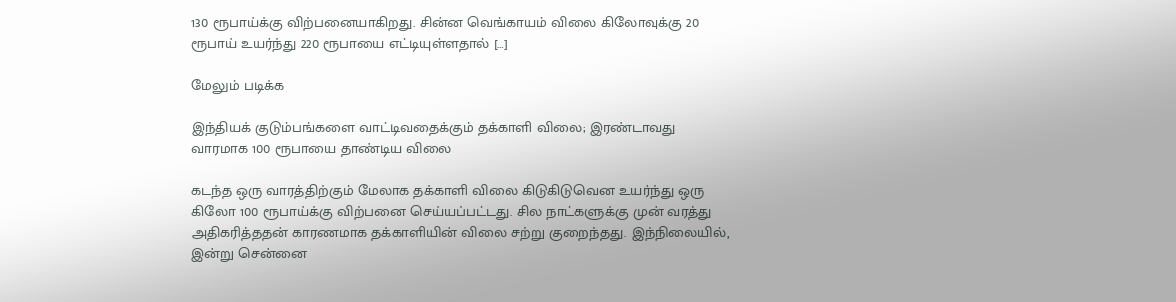130 ரூபாய்க்கு விற்பனையாகிறது. சின்ன வெங்காயம் விலை கிலோவுக்கு 20 ரூபாய் உயர்ந்து 220 ரூபாயை எட்டியுள்ளதால் […]

மேலும் படிக்க

இந்தியக் குடும்பங்களை வாட்டிவதைக்கும் தக்காளி விலை; இரண்டாவது வாரமாக 100 ரூபாயை தாண்டிய விலை

கடந்த ஒரு வாரத்திற்கும் மேலாக தக்காளி விலை கிடுகிடுவென உயர்ந்து ஒரு கிலோ 100 ரூபாய்க்கு விற்பனை செய்யப்பட்டது. சில நாட்களுக்கு முன் வரத்து அதிகரித்ததன் காரணமாக தக்காளியின் விலை சற்று குறைந்தது. இந்நிலையில், இன்று சென்னை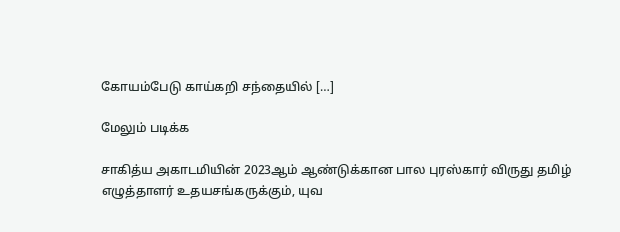கோயம்பேடு காய்கறி சந்தையில் […]

மேலும் படிக்க

சாகித்ய அகாடமியின் 2023ஆம் ஆண்டுக்கான பால புரஸ்கார் விருது தமிழ் எழுத்தாளர் உதயசங்கருக்கும், யுவ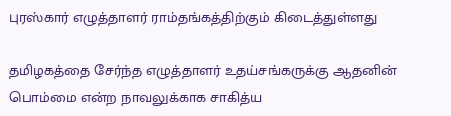புரஸ்கார் எழுத்தாளர் ராம்தங்கத்திற்கும் கிடைத்துள்ளது

தமிழகத்தை சேர்ந்த எழுத்தாளர் உதய்சங்கருக்கு ஆதனின் பொம்மை என்ற நாவலுக்காக சாகித்ய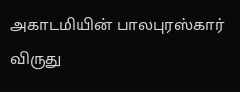அகாடமியின் பாலபுரஸ்கார் விருது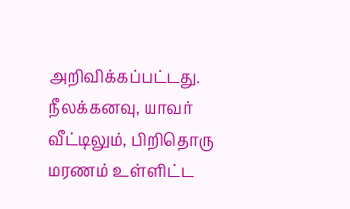அறிவிக்கப்பட்டது. நீலக்கனவு, யாவர் வீட்டிலும், பிறிதொரு மரணம் உள்ளிட்ட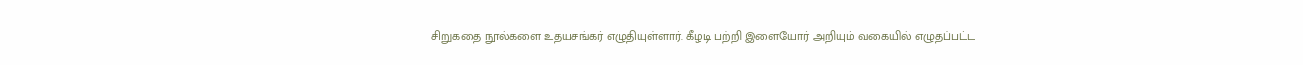சிறுகதை நூல்களை உதயசங்கர் எழுதியுள்ளார். கீழடி பற்றி இளையோர் அறியும் வகையில் எழுதப்பட்ட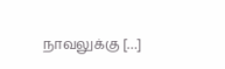நாவலுக்கு […]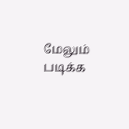மேலும் படிக்க